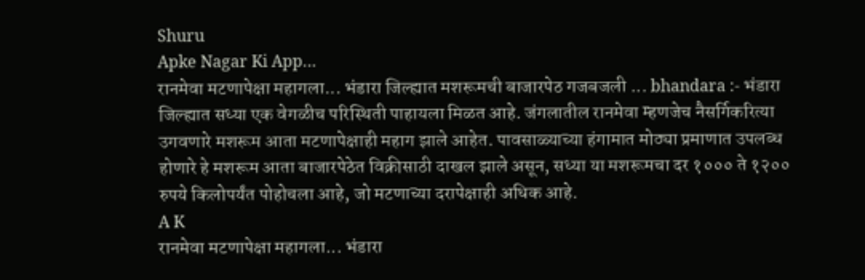Shuru
Apke Nagar Ki App…
रानमेवा मटणापेक्षा महागला... भंडारा जिल्ह्यात मशरूमची बाजारपेठ गजबजली ... bhandara :- भंडारा जिल्ह्यात सध्या एक वेगळीच परिस्थिती पाहायला मिळत आहे. जंगलातील रानमेवा म्हणजेच नैसर्गिकरित्या उगवणारे मशरूम आता मटणापेक्षाही महाग झाले आहेत. पावसाळ्याच्या हंगामात मोठ्या प्रमाणात उपलब्ध होणारे हे मशरूम आता बाजारपेठेत विक्रीसाठी दाखल झाले असून, सध्या या मशरूमचा दर १००० ते १२०० रुपये किलोपर्यंत पोहोचला आहे, जो मटणाच्या दरापेक्षाही अधिक आहे.
A K
रानमेवा मटणापेक्षा महागला... भंडारा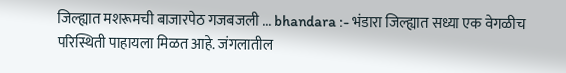जिल्ह्यात मशरूमची बाजारपेठ गजबजली ... bhandara :- भंडारा जिल्ह्यात सध्या एक वेगळीच परिस्थिती पाहायला मिळत आहे. जंगलातील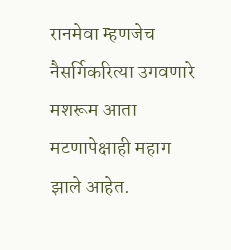रानमेवा म्हणजेच नैसर्गिकरित्या उगवणारे मशरूम आता मटणापेक्षाही महाग झाले आहेत.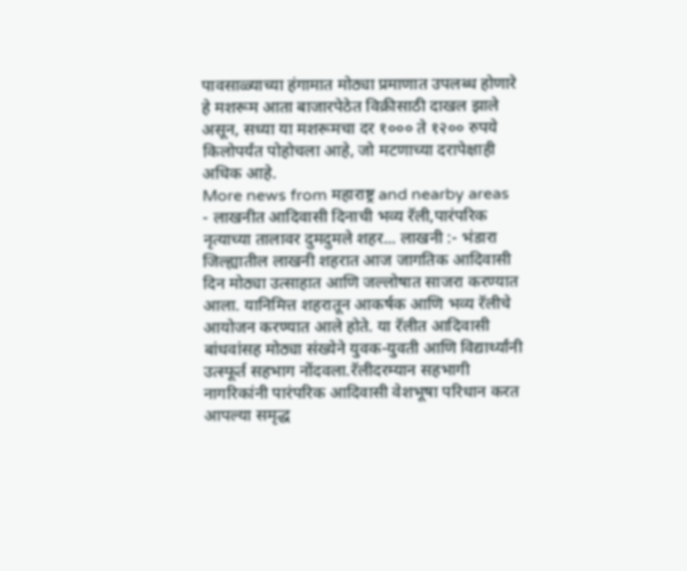पावसाळ्याच्या हंगामात मोठ्या प्रमाणात उपलब्ध होणारे हे मशरूम आता बाजारपेठेत विक्रीसाठी दाखल झाले असून, सध्या या मशरूमचा दर १००० ते १२०० रुपये किलोपर्यंत पोहोचला आहे, जो मटणाच्या दरापेक्षाही अधिक आहे.
More news from महाराष्ट्र and nearby areas
- लाखनीत आदिवासी दिनाची भव्य रॅली,पारंपरिक नृत्याच्या तालावर दुमदुमले शहर... लाखनी :- भंडारा जिल्ह्यातील लाखनी शहरात आज जागतिक आदिवासी दिन मोठ्या उत्साहात आणि जल्लोषात साजरा करण्यात आला. यानिमित्त शहरातून आकर्षक आणि भव्य रॅलीचे आयोजन करण्यात आले होते. या रॅलीत आदिवासी बांधवांसह मोठ्या संख्येने युवक-युवती आणि विद्यार्थ्यांनी उत्स्फूर्त सहभाग नोंदवला.रॅलीदरम्यान सहभागी नागरिकांनी पारंपरिक आदिवासी वेशभूषा परिधान करत आपल्या समृद्ध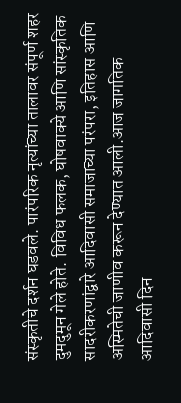संस्कृतीचे दर्शन घडवले. पारंपरिक नृत्यांच्या तालावर संपूर्ण शहर दुमदुमून गेले होते. विविध फलक, घोषवाक्ये आणि सांस्कृतिक सादरीकरणांद्वारे आदिवासी समाजाच्या परंपरा, इतिहास आणि अस्मितेची जाणीव करून देण्यात आली.आज जागतिक आदिवासी दिन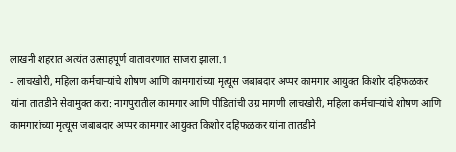लाखनी शहरात अत्यंत उत्साहपूर्ण वातावरणात साजरा झाला.1
- लाचखोरी, महिला कर्मचाऱ्यांचे शोषण आणि कामगारांच्या मृत्यूस जबाबदार अप्पर कामगार आयुक्त किशोर दहिफळकर यांना तातडीने सेवामुक्त करा: नागपुरातील कामगार आणि पीडितांची उग्र मागणी लाचखोरी, महिला कर्मचाऱ्यांचे शोषण आणि कामगारांच्या मृत्यूस जबाबदार अप्पर कामगार आयुक्त किशोर दहिफळकर यांना तातडीने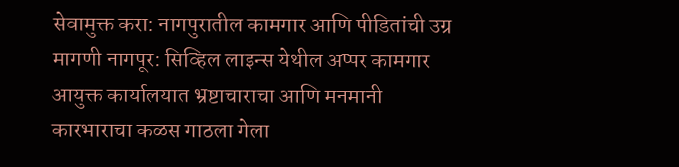सेवामुक्त करा: नागपुरातील कामगार आणि पीडितांची उग्र मागणी नागपूर: सिव्हिल लाइन्स येथील अप्पर कामगार आयुक्त कार्यालयात भ्रष्टाचाराचा आणि मनमानी कारभाराचा कळस गाठला गेला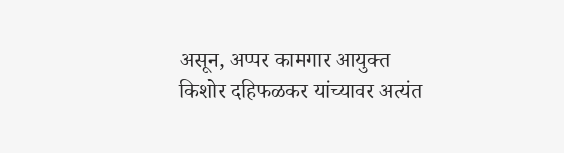असून, अप्पर कामगार आयुक्त किशोर दहिफळकर यांच्यावर अत्यंत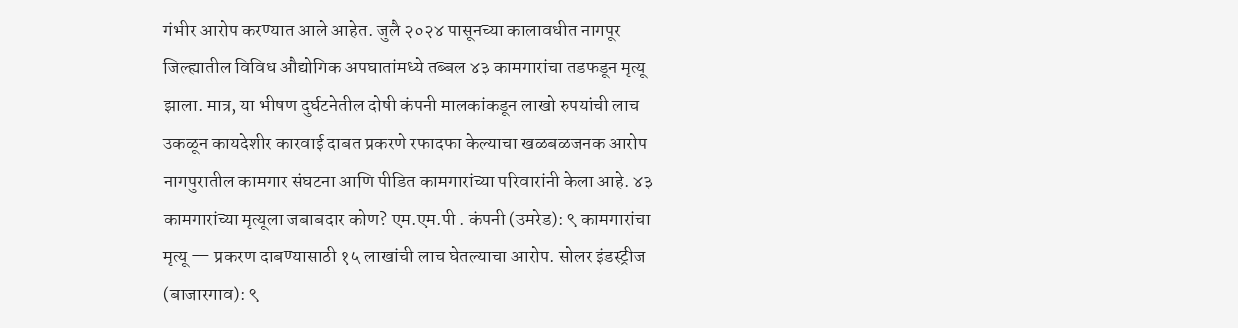गंभीर आरोप करण्यात आले आहेत. जुलै २०२४ पासूनच्या कालावधीत नागपूर जिल्ह्यातील विविध औद्योगिक अपघातांमध्ये तब्बल ४३ कामगारांचा तडफडून मृत्यू झाला. मात्र, या भीषण दुर्घटनेतील दोषी कंपनी मालकांकडून लाखो रुपयांची लाच उकळून कायदेशीर कारवाई दाबत प्रकरणे रफादफा केल्याचा खळबळजनक आरोप नागपुरातील कामगार संघटना आणि पीडित कामगारांच्या परिवारांनी केला आहे. ४३ कामगारांच्या मृत्यूला जबाबदार कोण? एम.एम.पी . कंपनी (उमरेड): ९ कामगारांचा मृत्यू — प्रकरण दाबण्यासाठी १५ लाखांची लाच घेतल्याचा आरोप. सोलर इंडस्ट्रीज (बाजारगाव): ९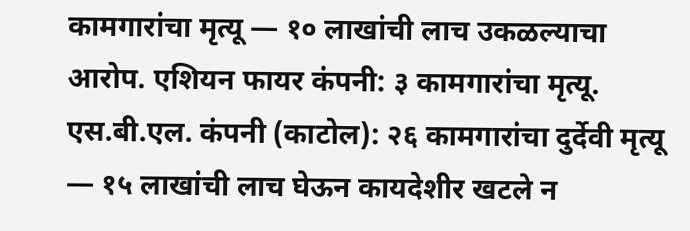कामगारांचा मृत्यू — १० लाखांची लाच उकळल्याचा आरोप. एशियन फायर कंपनी: ३ कामगारांचा मृत्यू. एस.बी.एल. कंपनी (काटोल): २६ कामगारांचा दुर्देवी मृत्यू — १५ लाखांची लाच घेऊन कायदेशीर खटले न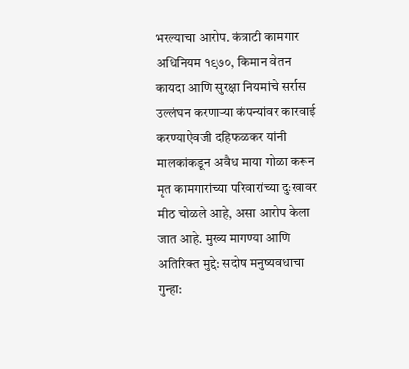भरल्याचा आरोप. कंत्राटी कामगार अधिनियम १९७०, किमान वेतन कायदा आणि सुरक्षा नियमांचे सर्रास उल्लंघन करणाऱ्या कंपन्यांवर कारवाई करण्याऐवजी दहिफळकर यांनी मालकांकडून अवैध माया गोळा करून मृत कामगारांच्या परिवारांच्या दुःखावर मीठ चोळले आहे, असा आरोप केला जात आहे. मुख्य मागण्या आणि अतिरिक्त मुद्दे: सदोष मनुष्यवधाचा गुन्हा: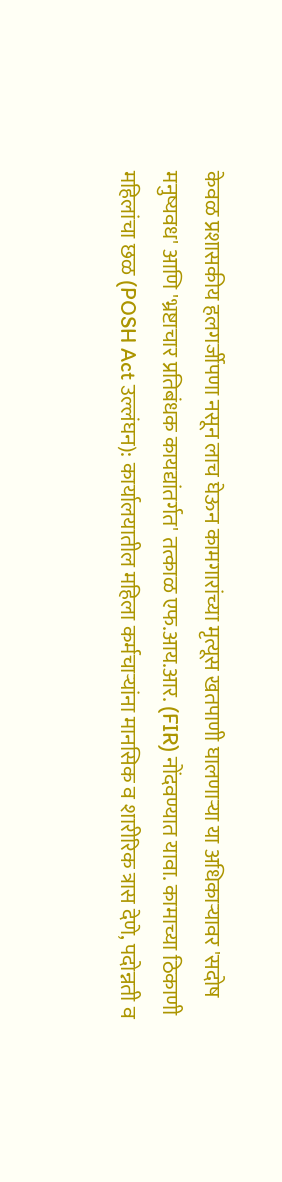केवळ प्रशासकीय हलगर्जीपणा नसून लाच घेऊन कामगारांच्या मृत्यूस खतपाणी घालणाऱ्या या अधिकाऱ्यावर 'सदोष मनुष्यवध' आणि 'भ्रष्टाचार प्रतिबंधक कायद्यांतर्गत' तत्काळ एफ.आय.आर. (FIR) नोंदवण्यात यावा. कामाच्या ठिकाणी महिलांचा छळ (POSH Act उल्लंघन): कार्यालयातील महिला कर्मचाऱ्यांना मानसिक व शारीरिक त्रास देणे, पदोन्नती व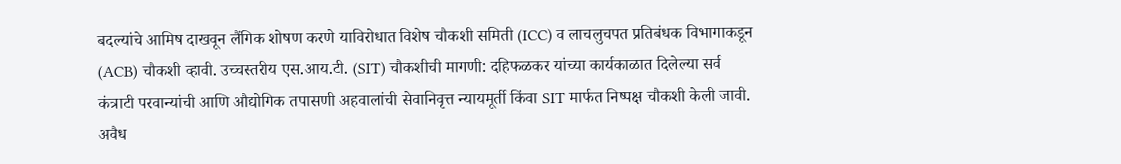बदल्यांचे आमिष दाखवून लैंगिक शोषण करणे याविरोधात विशेष चौकशी समिती (ICC) व लाचलुचपत प्रतिबंधक विभागाकडून (ACB) चौकशी व्हावी. उच्चस्तरीय एस.आय.टी. (SIT) चौकशीची मागणी: दहिफळकर यांच्या कार्यकाळात दिलेल्या सर्व कंत्राटी परवान्यांची आणि औद्योगिक तपासणी अहवालांची सेवानिवृत्त न्यायमूर्ती किंवा SIT मार्फत निष्पक्ष चौकशी केली जावी. अवैध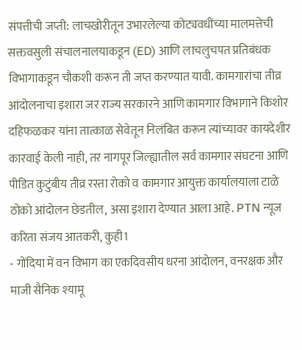संपत्तीची जप्ती: लाचखोरीतून उभारलेल्या कोट्यवधींच्या मालमत्तेची सक्तवसुली संचालनालयाकडून (ED) आणि लाचलुचपत प्रतिबंधक विभागाकडून चौकशी करून ती जप्त करण्यात यावी. कामगारांचा तीव्र आंदोलनाचा इशारा जर राज्य सरकारने आणि कामगार विभागाने किशोर दहिफळकर यांना तात्काळ सेवेतून निलंबित करून त्यांच्यावर कायदेशीर कारवाई केली नाही, तर नागपूर जिल्ह्यातील सर्व कामगार संघटना आणि पीडित कुटुंबीय तीव्र रस्ता रोको व कामगार आयुक्त कार्यालयाला टाळे ठोको आंदोलन छेडतील, असा इशारा देण्यात आला आहे. PTN न्यूज करिता संजय आतकरी, कुही1
- गोंदिया में वन विभाग का एकदिवसीय धरना आंदोलन, वनरक्षक और माजी सैनिक श्यामू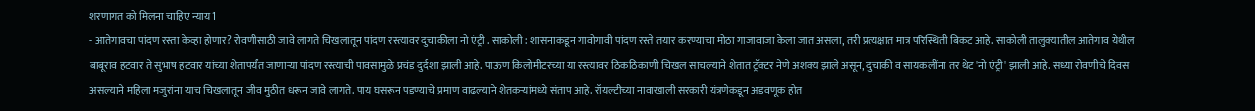शरणागत को मिलना चाहिए न्याय1
- आतेगावचा पांदण रस्ता केव्हा होणार? रोवणीसाठी जावे लागते चिखलातून पांदण रस्त्यावर दुचाकीला नो एंट्री . साकोली : शासनाकडून गावोगावी पांदण रस्ते तयार करण्याचा मोठा गाजावाजा केला जात असला, तरी प्रत्यक्षात मात्र परिस्थिती बिकट आहे. साकोली तालुक्यातील आतेगाव येथील बाबूराव हटवार ते सुभाष हटवार यांच्या शेतापर्यंत जाणाऱ्या पांदण रस्त्याची पावसामुळे प्रचंड दुर्दशा झाली आहे. पाऊण किलोमीटरच्या या रस्त्यावर ठिकठिकाणी चिखल साचल्याने शेतात ट्रॅक्टर नेणे अशक्य झाले असून, दुचाकी व सायकलींना तर थेट 'नो एंट्री' झाली आहे. सध्या रोवणीचे दिवस असल्याने महिला मजुरांना याच चिखलातून जीव मुठीत धरून जावे लागते. पाय घसरून पडण्याचे प्रमाण वाढल्याने शेतकऱ्यांमध्ये संताप आहे. रॉयल्टीच्या नावाखाली सरकारी यंत्रणेकडून अडवणूक होत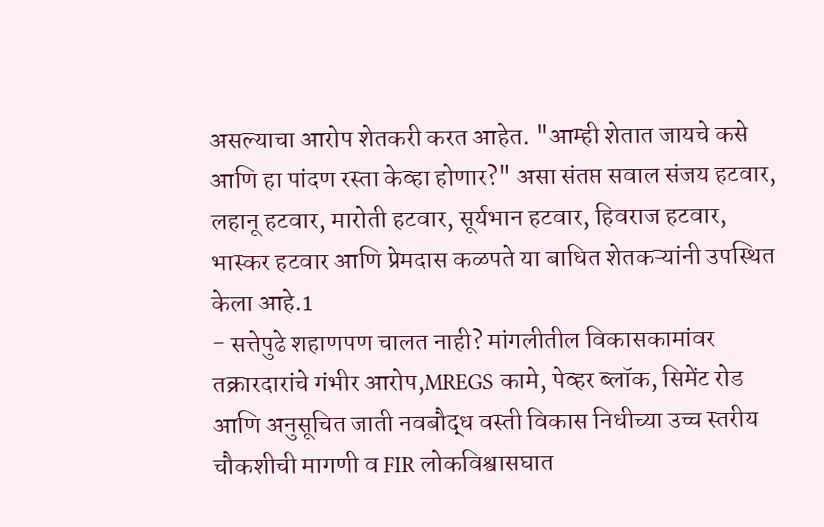असल्याचा आरोप शेतकरी करत आहेत. "आम्ही शेतात जायचे कसे आणि हा पांदण रस्ता केव्हा होणार?" असा संतप्त सवाल संजय हटवार, लहानू हटवार, मारोती हटवार, सूर्यभान हटवार, हिवराज हटवार, भास्कर हटवार आणि प्रेमदास कळपते या बाधित शेतकऱ्यांनी उपस्थित केला आहे.1
- सत्तेपुढे शहाणपण चालत नाही? मांगलीतील विकासकामांवर तक्रारदारांचे गंभीर आरोप,MREGS कामे, पेव्हर ब्लॉक, सिमेंट रोड आणि अनुसूचित जाती नवबौद्ध वस्ती विकास निधीच्या उच्च स्तरीय चौकशीची मागणी व FIR लोकविश्वासघात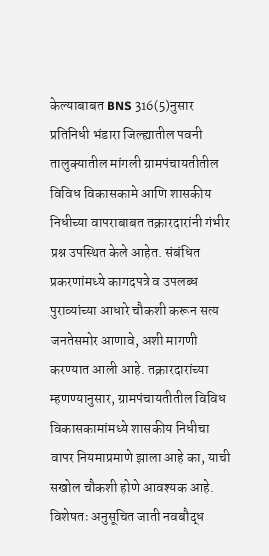केल्याबाबत BNS 316(5)नुसार प्रतिनिधी भंडारा जिल्ह्यातील पवनी तालुक्यातील मांगली ग्रामपंचायतीतील विविध विकासकामे आणि शासकीय निधीच्या वापराबाबत तक्रारदारांनी गंभीर प्रश्न उपस्थित केले आहेत. संबंधित प्रकरणांमध्ये कागदपत्रे व उपलब्ध पुराव्यांच्या आधारे चौकशी करून सत्य जनतेसमोर आणावे, अशी मागणी करण्यात आली आहे. तक्रारदारांच्या म्हणण्यानुसार, ग्रामपंचायतीतील विविध विकासकामांमध्ये शासकीय निधीचा वापर नियमाप्रमाणे झाला आहे का, याची सखोल चौकशी होणे आवश्यक आहे. विशेषतः अनुसूचित जाती नवबौद्ध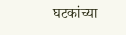घटकांच्या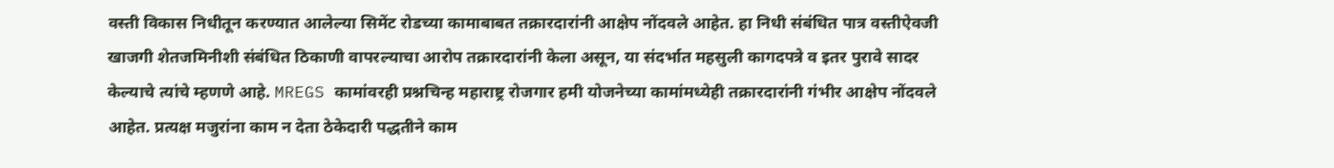वस्ती विकास निधीतून करण्यात आलेल्या सिमेंट रोडच्या कामाबाबत तक्रारदारांनी आक्षेप नोंदवले आहेत. हा निधी संबंधित पात्र वस्तीऐवजी खाजगी शेतजमिनीशी संबंधित ठिकाणी वापरल्याचा आरोप तक्रारदारांनी केला असून, या संदर्भात महसुली कागदपत्रे व इतर पुरावे सादर केल्याचे त्यांचे म्हणणे आहे. MREGS कामांवरही प्रश्नचिन्ह महाराष्ट्र रोजगार हमी योजनेच्या कामांमध्येही तक्रारदारांनी गंभीर आक्षेप नोंदवले आहेत. प्रत्यक्ष मजुरांना काम न देता ठेकेदारी पद्धतीने काम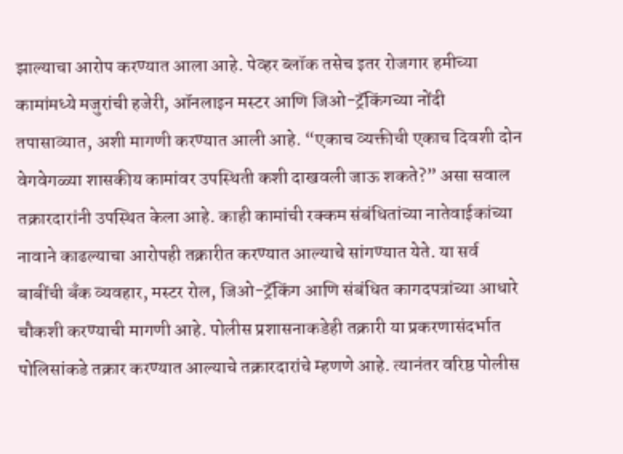झाल्याचा आरोप करण्यात आला आहे. पेव्हर ब्लॉक तसेच इतर रोजगार हमीच्या कामांमध्ये मजुरांची हजेरी, ऑनलाइन मस्टर आणि जिओ-ट्रॅकिंगच्या नोंदी तपासाव्यात, अशी मागणी करण्यात आली आहे. “एकाच व्यक्तीची एकाच दिवशी दोन वेगवेगळ्या शासकीय कामांवर उपस्थिती कशी दाखवली जाऊ शकते?” असा सवाल तक्रारदारांनी उपस्थित केला आहे. काही कामांची रक्कम संबंधितांच्या नातेवाईकांच्या नावाने काढल्याचा आरोपही तक्रारीत करण्यात आल्याचे सांगण्यात येते. या सर्व बाबींची बँक व्यवहार, मस्टर रोल, जिओ-ट्रॅकिंग आणि संबंधित कागदपत्रांच्या आधारे चौकशी करण्याची मागणी आहे. पोलीस प्रशासनाकडेही तक्रारी या प्रकरणासंदर्भात पोलिसांकडे तक्रार करण्यात आल्याचे तक्रारदारांचे म्हणणे आहे. त्यानंतर वरिष्ठ पोलीस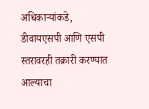अधिकाऱ्यांकडे, डीवायएसपी आणि एसपी स्तरावरही तक्रारी करण्यात आल्याचा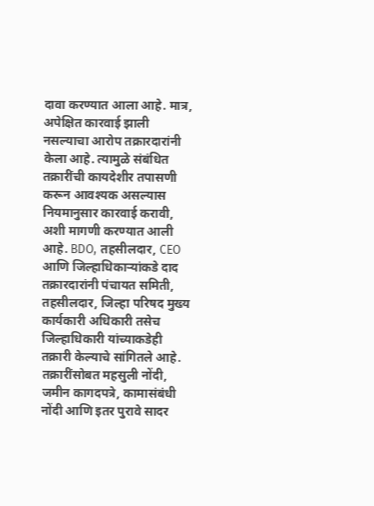दावा करण्यात आला आहे. मात्र, अपेक्षित कारवाई झाली नसल्याचा आरोप तक्रारदारांनी केला आहे. त्यामुळे संबंधित तक्रारींची कायदेशीर तपासणी करून आवश्यक असल्यास नियमानुसार कारवाई करावी, अशी मागणी करण्यात आली आहे. BDO, तहसीलदार, CEO आणि जिल्हाधिकाऱ्यांकडे दाद तक्रारदारांनी पंचायत समिती, तहसीलदार, जिल्हा परिषद मुख्य कार्यकारी अधिकारी तसेच जिल्हाधिकारी यांच्याकडेही तक्रारी केल्याचे सांगितले आहे. तक्रारींसोबत महसुली नोंदी, जमीन कागदपत्रे, कामासंबंधी नोंदी आणि इतर पुरावे सादर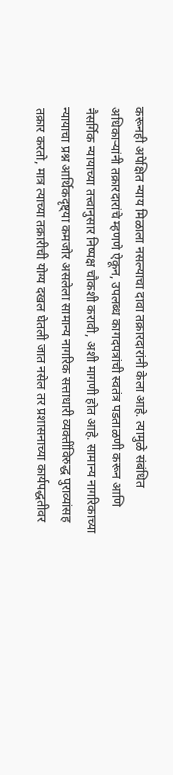करूनही अपेक्षित न्याय मिळाला नसल्याचा दावा तक्रारदारांनी केला आहे. त्यामुळे संबंधित अधिकाऱ्यांनी तक्रारदारांचे म्हणणे ऐकून, उपलब्ध कागदपत्रांची स्वतंत्र पडताळणी करून आणि नैसर्गिक न्यायाच्या तत्त्वानुसार निष्पक्ष चौकशी करावी, अशी मागणी होत आहे. सामान्य नागरिकाच्या न्यायाचा प्रश्न आर्थिकदृष्ट्या कमजोर असलेला सामान्य नागरिक सत्ताधारी व्यक्तींविरुद्ध पुराव्यांसह तक्रार करतो, मात्र त्याच्या तक्रारीची योग्य दखल घेतली जात नसेल तर प्रशासनाच्या कार्यपद्धतीवर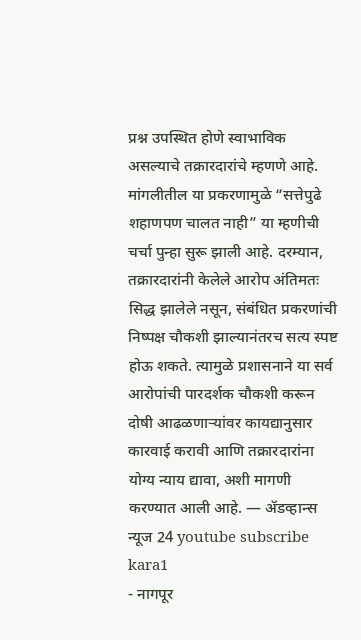प्रश्न उपस्थित होणे स्वाभाविक असल्याचे तक्रारदारांचे म्हणणे आहे. मांगलीतील या प्रकरणामुळे “सत्तेपुढे शहाणपण चालत नाही” या म्हणीची चर्चा पुन्हा सुरू झाली आहे. दरम्यान, तक्रारदारांनी केलेले आरोप अंतिमतः सिद्ध झालेले नसून, संबंधित प्रकरणांची निष्पक्ष चौकशी झाल्यानंतरच सत्य स्पष्ट होऊ शकते. त्यामुळे प्रशासनाने या सर्व आरोपांची पारदर्शक चौकशी करून दोषी आढळणाऱ्यांवर कायद्यानुसार कारवाई करावी आणि तक्रारदारांना योग्य न्याय द्यावा, अशी मागणी करण्यात आली आहे. — ॲडव्हान्स न्यूज 24 youtube subscribe kara1
- नागपूर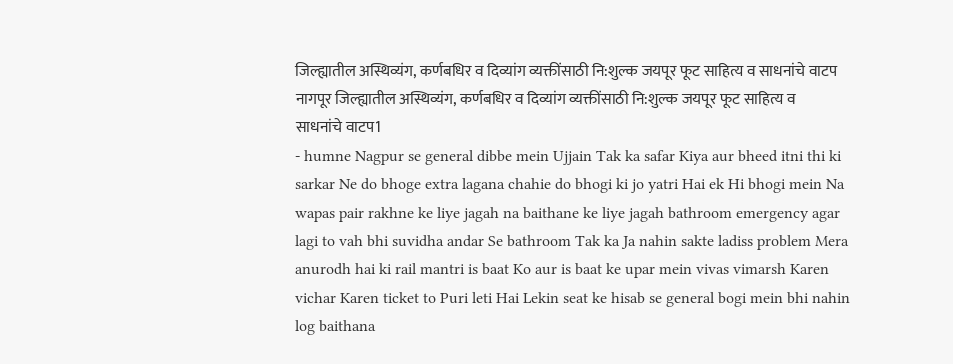जिल्ह्यातील अस्थिव्यंग, कर्णबधिर व दिव्यांग व्यक्तींसाठी नि:शुल्क जयपूर फूट साहित्य व साधनांचे वाटप नागपूर जिल्ह्यातील अस्थिव्यंग, कर्णबधिर व दिव्यांग व्यक्तींसाठी नि:शुल्क जयपूर फूट साहित्य व साधनांचे वाटप1
- humne Nagpur se general dibbe mein Ujjain Tak ka safar Kiya aur bheed itni thi ki sarkar Ne do bhoge extra lagana chahie do bhogi ki jo yatri Hai ek Hi bhogi mein Na wapas pair rakhne ke liye jagah na baithane ke liye jagah bathroom emergency agar lagi to vah bhi suvidha andar Se bathroom Tak ka Ja nahin sakte ladiss problem Mera anurodh hai ki rail mantri is baat Ko aur is baat ke upar mein vivas vimarsh Karen vichar Karen ticket to Puri leti Hai Lekin seat ke hisab se general bogi mein bhi nahin log baithana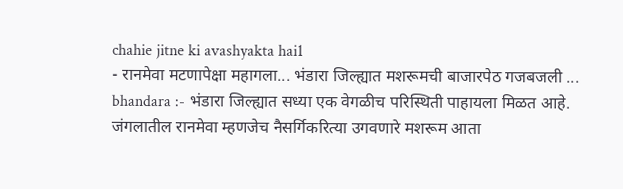chahie jitne ki avashyakta hai1
- रानमेवा मटणापेक्षा महागला... भंडारा जिल्ह्यात मशरूमची बाजारपेठ गजबजली ... bhandara :- भंडारा जिल्ह्यात सध्या एक वेगळीच परिस्थिती पाहायला मिळत आहे. जंगलातील रानमेवा म्हणजेच नैसर्गिकरित्या उगवणारे मशरूम आता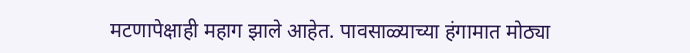मटणापेक्षाही महाग झाले आहेत. पावसाळ्याच्या हंगामात मोठ्या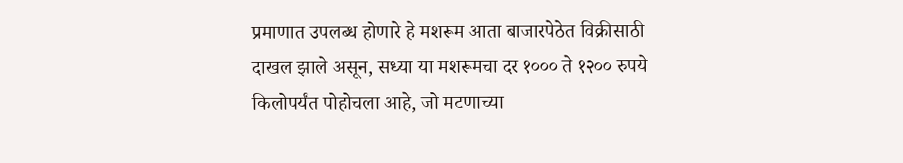प्रमाणात उपलब्ध होणारे हे मशरूम आता बाजारपेठेत विक्रीसाठी दाखल झाले असून, सध्या या मशरूमचा दर १००० ते १२०० रुपये किलोपर्यंत पोहोचला आहे, जो मटणाच्या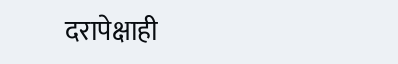दरापेक्षाही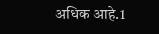अधिक आहे.1